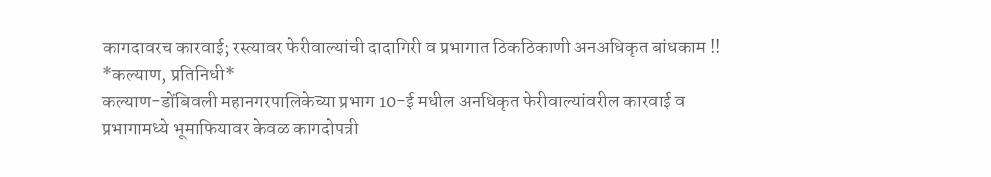कागदावरच कारवाई; रस्त्यावर फेरीवाल्यांची दादागिरी व प्रभागात ठिकठिकाणी अनअधिकृत बांधकाम !!
*कल्याण, प्रतिनिधी*
कल्याण-डोंबिवली महानगरपालिकेच्या प्रभाग 10-ई मधील अनधिकृत फेरीवाल्यांवरील कारवाई व प्रभागामध्ये भूमाफियावर केवळ कागदोपत्री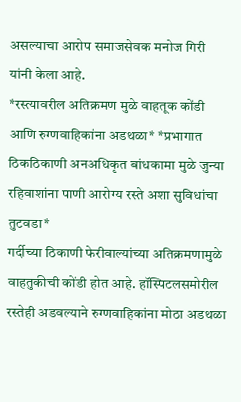असल्याचा आरोप समाजसेवक मनोज गिरी यांनी केला आहे.
*रस्त्यावरील अतिक्रमण मुळे वाहतूक कोंडी आणि रुग्णवाहिकांना अडथळा* *प्रभागात ठिकठिकाणी अनअधिकृत बांधकामा मुळे जुन्या रहिवाशांना पाणी आरोग्य रस्ते अशा सुविधांचा तुटवडा*
गर्दीच्या ठिकाणी फेरीवाल्यांच्या अतिक्रमणामुळे वाहतुकीची कोंडी होत आहे. हॉस्पिटलसमोरील रस्तेही अडवल्याने रुग्णवाहिकांना मोठा अडथळा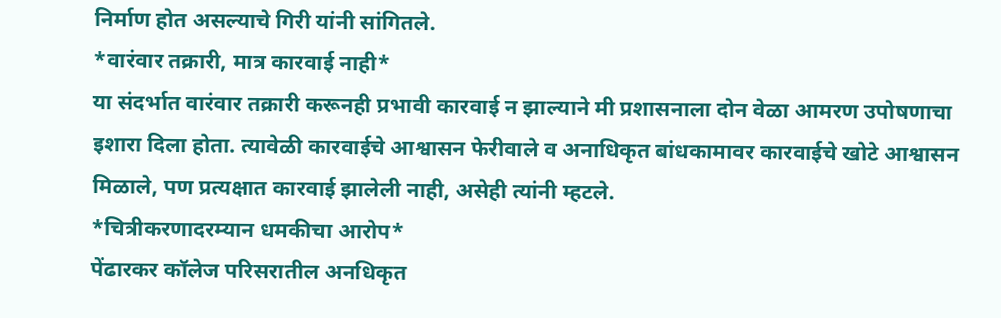निर्माण होत असल्याचे गिरी यांनी सांगितले.
*वारंवार तक्रारी, मात्र कारवाई नाही*
या संदर्भात वारंवार तक्रारी करूनही प्रभावी कारवाई न झाल्याने मी प्रशासनाला दोन वेळा आमरण उपोषणाचा इशारा दिला होता. त्यावेळी कारवाईचे आश्वासन फेरीवाले व अनाधिकृत बांधकामावर कारवाईचे खोटे आश्वासन मिळाले, पण प्रत्यक्षात कारवाई झालेली नाही, असेही त्यांनी म्हटले.
*चित्रीकरणादरम्यान धमकीचा आरोप*
पेंढारकर कॉलेज परिसरातील अनधिकृत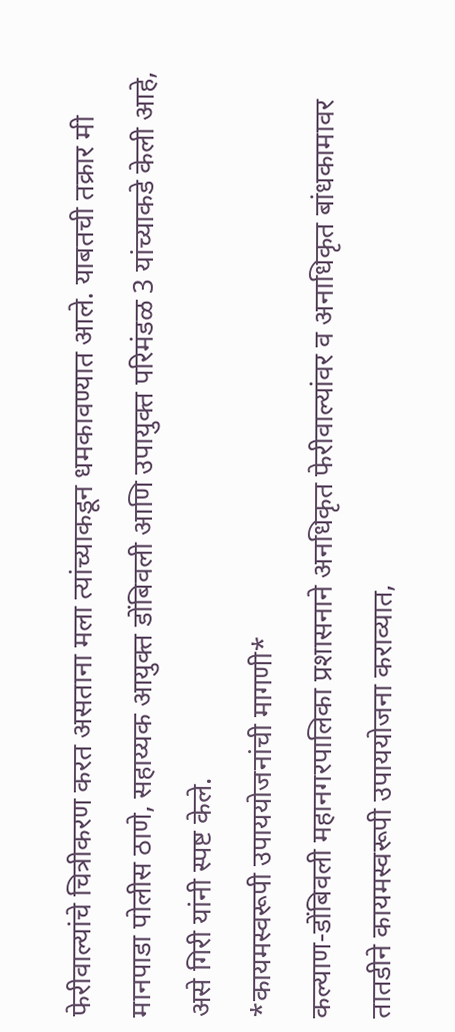फेरीवाल्यांचे चित्रीकरण करत असताना मला त्यांच्याकडून धमकावण्यात आले. याबतची तक्रार मी मानपाडा पोलीस ठाणे, सहाय्यक आयुक्त डोंबिवली आणि उपायुक्त परिमंडळ 3 यांच्याकडे केली आहे, असे गिरी यांनी स्पष्ट केले.
*कायमस्वरूपी उपाययोजनांची मागणी*
कल्याण-डोंबिवली महानगरपालिका प्रशासनाने अनधिकृत फेरीवाल्यांवर व अनाधिकृत बांधकामावर तातडीने कायमस्वरूपी उपाययोजना कराव्यात,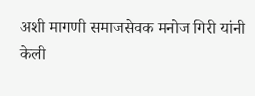अशी मागणी समाजसेवक मनोज गिरी यांनी केली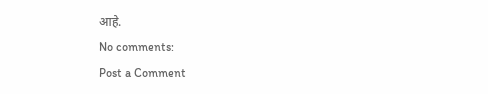आहे.
No comments:
Post a Comment